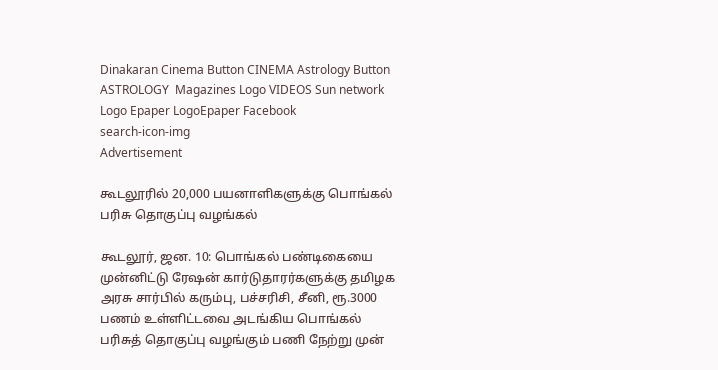Dinakaran Cinema Button CINEMA Astrology Button ASTROLOGY  Magazines Logo VIDEOS Sun network Logo Epaper LogoEpaper Facebook
search-icon-img
Advertisement

கூடலூரில் 20,000 பயனாளிகளுக்கு பொங்கல் பரிசு தொகுப்பு வழங்கல்

கூடலூர், ஜன. 10: பொங்கல் பண்டிகையை முன்னிட்டு ரேஷன் கார்டுதாரர்களுக்கு தமிழக அரசு சார்பில் கரும்பு, பச்சரிசி, சீனி, ரூ.3000 பணம் உள்ளிட்டவை அடங்கிய பொங்கல் பரிசுத் தொகுப்பு வழங்கும் பணி நேற்று முன்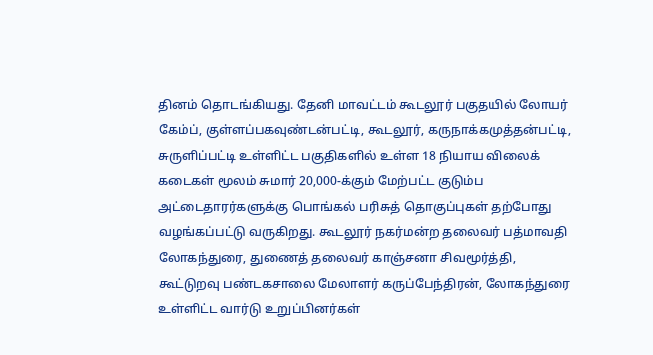தினம் தொடங்கியது. தேனி மாவட்டம் கூடலூர் பகுதயில் லோயர் கேம்ப், குள்ளப்பகவுண்டன்பட்டி, கூடலூர், கருநாக்கமுத்தன்பட்டி, சுருளிப்பட்டி உள்ளிட்ட பகுதிகளில் உள்ள 18 நியாய விலைக் கடைகள் மூலம் சுமார் 20,000-க்கும் மேற்பட்ட குடும்ப அட்டைதாரர்களுக்கு பொங்கல் பரிசுத் தொகுப்புகள் தற்போது வழங்கப்பட்டு வருகிறது. கூடலூர் நகர்மன்ற தலைவர் பத்மாவதி லோகந்துரை, துணைத் தலைவர் காஞ்சனா சிவமூர்த்தி, கூட்டுறவு பண்டகசாலை மேலாளர் கருப்பேந்திரன், லோகந்துரை உள்ளிட்ட வார்டு உறுப்பினர்கள்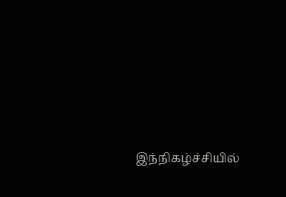இந்நிகழ்ச்சியில்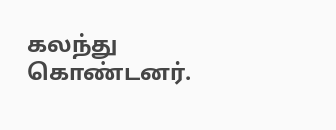கலந்து கொண்டனர்.